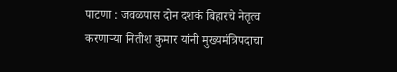पाटणा : जवळपास दोन दशकं बिहारचे नेतृत्व करणाऱ्या नितीश कुमार यांनी मुख्यमंत्रिपदाचा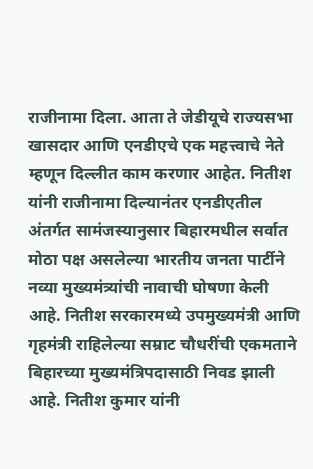राजीनामा दिला. आता ते जेडीयूचे राज्यसभा खासदार आणि एनडीएचे एक महत्त्वाचे नेते म्हणून दिल्लीत काम करणार आहेत. नितीश यांनी राजीनामा दिल्यानंतर एनडीएतील अंतर्गत सामंजस्यानुसार बिहारमधील सर्वात मोठा पक्ष असलेल्या भारतीय जनता पार्टीने नव्या मुख्यमंत्र्यांची नावाची घोषणा केली आहे. नितीश सरकारमध्ये उपमुख्यमंत्री आणि गृहमंत्री राहिलेल्या सम्राट चौधरींची एकमताने बिहारच्या मुख्यमंत्रिपदासाठी निवड झाली आहे. नितीश कुमार यांनी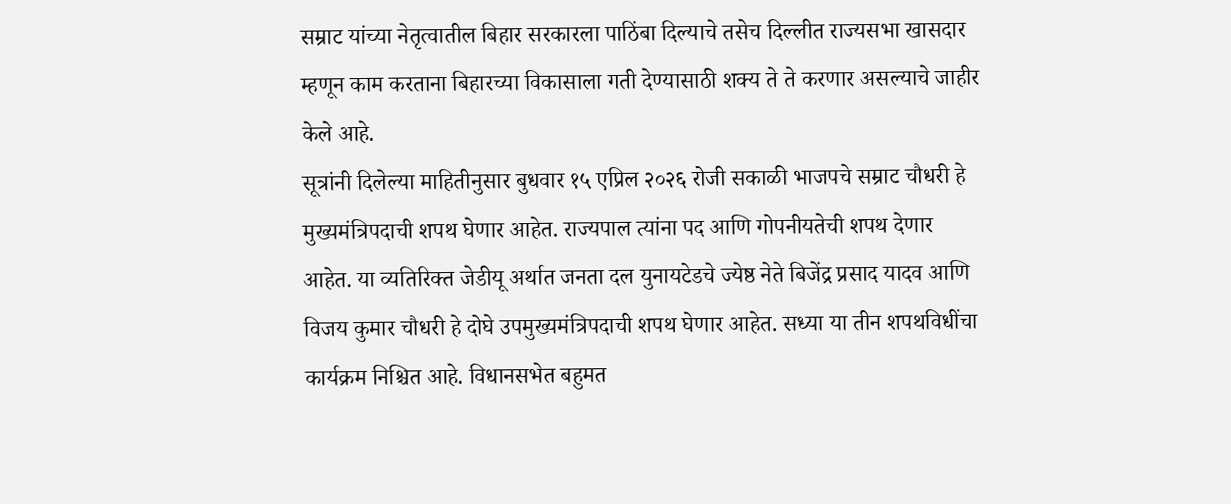सम्राट यांच्या नेतृत्वातील बिहार सरकारला पाठिंबा दिल्याचे तसेच दिल्लीत राज्यसभा खासदार म्हणून काम करताना बिहारच्या विकासाला गती देण्यासाठी शक्य ते ते करणार असल्याचे जाहीर केले आहे.
सूत्रांनी दिलेल्या माहितीनुसार बुधवार १५ एप्रिल २०२६ रोजी सकाळी भाजपचे सम्राट चौधरी हे मुख्यमंत्रिपदाची शपथ घेणार आहेत. राज्यपाल त्यांना पद आणि गोपनीयतेची शपथ देणार आहेत. या व्यतिरिक्त जेडीयू अर्थात जनता दल युनायटेडचे ज्येष्ठ नेते बिजेंद्र प्रसाद यादव आणि विजय कुमार चौधरी हे दोघे उपमुख्यमंत्रिपदाची शपथ घेणार आहेत. सध्या या तीन शपथविधींचा कार्यक्रम निश्चित आहे. विधानसभेत बहुमत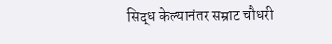सिद्ध केल्यानंतर सम्राट चौधरी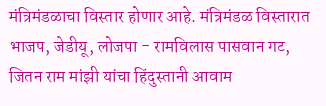मंत्रिमंडळाचा विस्तार होणार आहे. मंत्रिमंडळ विस्तारात भाजप, जेडीयू, लोजपा - रामविलास पासवान गट, जितन राम मांझी यांचा हिंदुस्तानी आवाम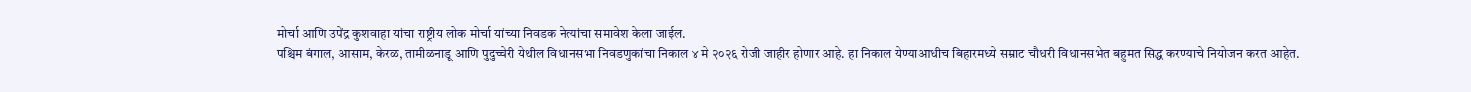मोर्चा आणि उपेंद्र कुशवाहा यांचा राष्ट्रीय लोक मोर्चा यांच्या निवडक नेत्यांचा समावेश केला जाईल.
पश्चिम बंगाल, आसाम, केरळ, तामीळनाडू आणि पुदुच्चेरी येथील विधानसभा निवडणुकांचा निकाल ४ मे २०२६ रोजी जाहीर होणार आहे. हा निकाल येण्याआधीच बिहारमध्ये सम्राट चौधरी विधानसभेत बहुमत सिद्ध करण्याचे नियोजन करत आहेत.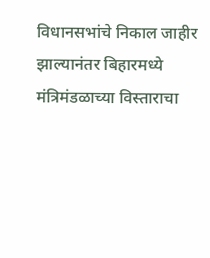विधानसभांचे निकाल जाहीर झाल्यानंतर बिहारमध्ये मंत्रिमंडळाच्या विस्ताराचा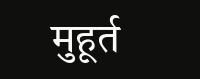मुहूर्त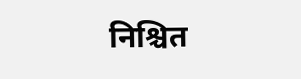निश्चित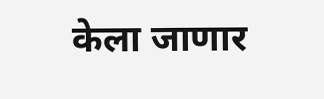केला जाणार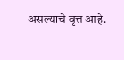असल्याचे वृत्त आहे.